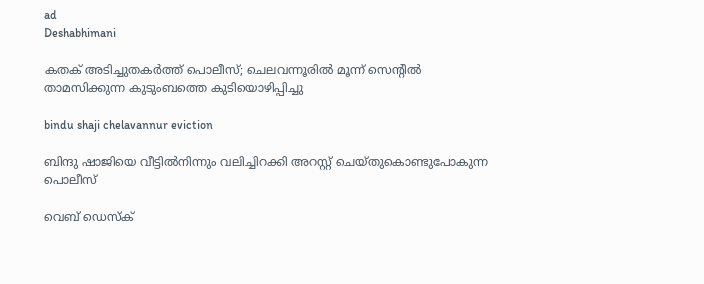ad
Deshabhimani

കതക് അടിച്ചുതകർത്ത് പൊലീസ്; ചെലവന്നൂരിൽ മൂന്ന് സെൻ്റിൽ താമസിക്കുന്ന കുടുംബത്തെ കുടിയൊഴിപ്പിച്ചു

bindu shaji chelavannur eviction

ബിന്ദു ഷാജിയെ വീട്ടിൽനിന്നും വലിച്ചിറക്കി അറസ്റ്റ് ചെയ്തുകൊണ്ടുപോകുന്ന പൊലീസ്

വെബ് ഡെസ്ക്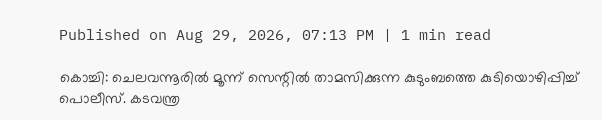Published on Aug 29, 2026, 07:13 PM | 1 min read

കൊച്ചി: ചെലവന്നൂരിൽ മൂന്ന് സെന്റിൽ താമസിക്കുന്ന കുടുംബത്തെ കുടിയൊഴിപ്പിച്ച് പൊലീസ്. കടവന്ത്ര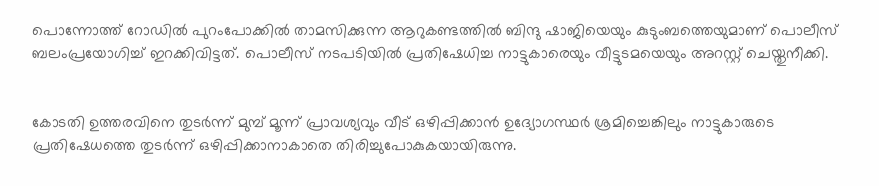പൊന്നോത്ത് റോഡിൽ പുറംപോക്കിൽ താമസിക്കുന്ന ആറുകണ്ടത്തിൽ ബിന്ദു ഷാജിയെയും കുടുംബത്തെയുമാണ് പൊലീസ് ബലംപ്രയോഗിച്ച് ഇറക്കിവിട്ടത്. പൊലീസ് നടപടിയിൽ പ്രതിഷേധിച്ച നാട്ടുകാരെയും വീട്ടുടമയെയും അറസ്റ്റ് ചെയ്തുനീക്കി.


കോടതി ഉത്തരവിനെ തുടർന്ന് മുമ്പ് മൂന്ന് പ്രാവശ്യവും വീട് ഒഴിപ്പിക്കാൻ ഉദ്യോഗസ്ഥർ ശ്രമിച്ചെങ്കിലും നാട്ടുകാരുടെ പ്രതിഷേധത്തെ തുടർന്ന് ഒഴിപ്പിക്കാനാകാതെ തിരിച്ചുപോകുകയായിരുന്നു.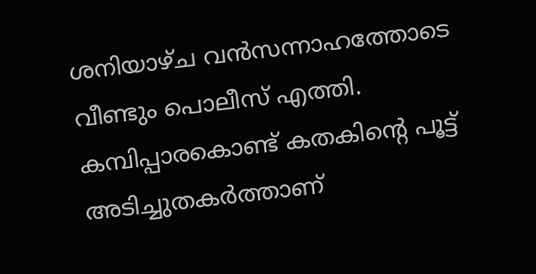ശനിയാഴ്ച വൻസന്നാഹത്തോടെ വീണ്ടും പൊലീസ് എത്തി. കമ്പിപ്പാരകൊണ്ട് കതകിന്റെ പൂട്ട് അടിച്ചുതകർത്താണ്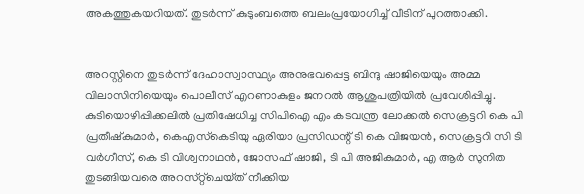അകത്തുകയറിയത്. തുടർന്ന് കുടുംബത്തെ ബലംപ്രയോഗിച്ച് വീടിന് പുറത്താക്കി.


അറസ്റ്റിനെ തുടർന്ന് ദേഹാസ്വാസ്ഥ്യം അനുഭവപ്പെട്ട ബിന്ദു ഷാജിയെയും അമ്മ വിലാസിനിയെയും പൊലീസ് എറണാകുളം ജനറൽ ആശുപത്രിയിൽ പ്രവേശിപ്പിച്ചു. കുടിയൊഴിപ്പിക്കലിൽ പ്രതിഷേധിച്ച സിപിഐ എം കടവന്ത്ര ലോക്കൽ സെക്രട്ടറി കെ പി പ്രതീഷ്‌കുമാർ, കെഎസ്‌കെടിയു ഏരിയാ പ്രസിഡന്റ്‌ ടി കെ വിജയൻ, സെക്രട്ടറി സി ടി വർഗീസ്, കെ ടി വിശ്വനാഥൻ, ജോസഫ് ഷാജി, ടി പി അജികുമാർ, എ ആർ സുനിത തുടങ്ങിയവരെ അറസ്‌റ്റ്‌ചെയ്‌ത്‌ നീക്കിയ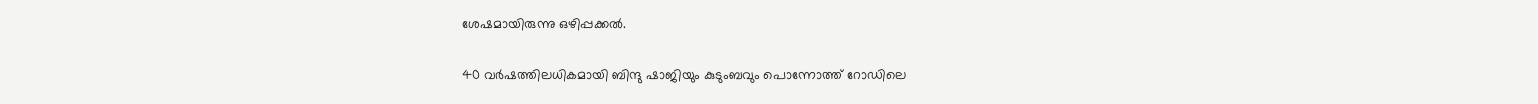ശേഷമായിരുന്നു ഒഴിപ്പക്കൽ.


40 വർഷത്തിലധികമായി ബിന്ദു ഷാജിയും കുടുംബവും പൊന്നോത്ത് റോഡിലെ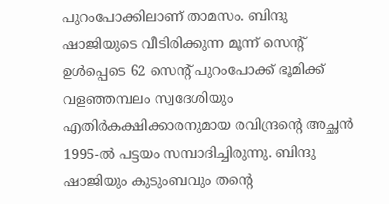പുറംപോക്കിലാണ് താമസം. ബിന്ദു ഷാജിയുടെ വീടിരിക്കുന്ന മൂന്ന്‌ സെന്റ്‌ ഉൾപ്പെടെ 62 സെന്റ്‌ പുറംപോക്ക് ഭൂമിക്ക് വളഞ്ഞമ്പലം സ്വദേശിയും എതിർകക്ഷിക്കാരനുമായ രവിന്ദ്രന്റെ അച്ഛൻ 1995-ൽ പട്ടയം സമ്പാദിച്ചിരുന്നു. ബിന്ദു ഷാജിയും കുടുംബവും തന്റെ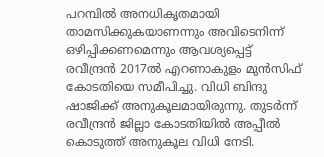പറമ്പിൽ അനധികൃതമായി താമസിക്കുകയാണന്നും അവിടെനിന്ന്‌ ഒഴിപ്പിക്കണമെന്നും ആവശ്യപ്പെട്ട് രവീന്ദ്രൻ 2017ൽ എറണാകുളം മുൻസിഫ് കോടതിയെ സമീപിച്ചു. വിധി ബിന്ദു ഷാജിക്ക് അനുകൂലമായിരുന്നു. തുടർന്ന് രവീന്ദ്രൻ ജില്ലാ കോടതിയിൽ അപ്പീൽ കൊടുത്ത് അനുകൂല വിധി നേടി.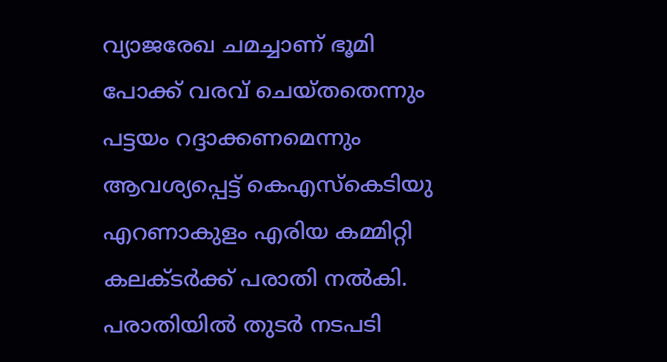വ്യാജരേഖ ചമച്ചാണ് ഭൂമി പോക്ക് വരവ് ചെയ്തതെന്നും പട്ടയം റദ്ദാക്കണമെന്നും ആവശ്യപ്പെട്ട് കെഎസ്‌കെടിയു എറണാകുളം എരിയ കമ്മിറ്റി കലക്ടർക്ക് പരാതി നൽകി. പരാതിയിൽ തുടർ നടപടി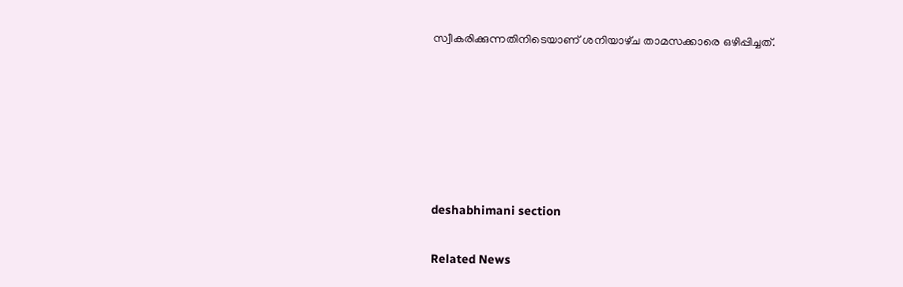സ്വീകരിക്കുന്നതിനിടെയാണ്‌ ശനിയാഴ്‌ച താമസക്കാരെ ഒഴിപ്പിച്ചത്‌.






deshabhimani section

Related News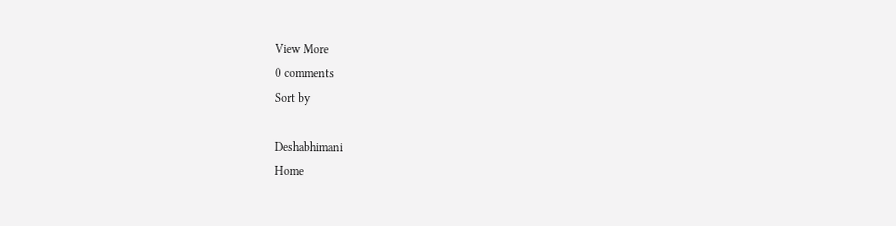View More
0 comments
Sort by

Deshabhimani
Home